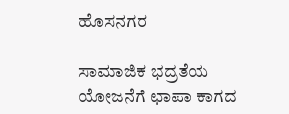ಹೊಸನಗರ

ಸಾಮಾಜಿಕ ಭದ್ರತೆಯ ಯೋಜನೆಗೆ ಛಾಪಾ ಕಾಗದ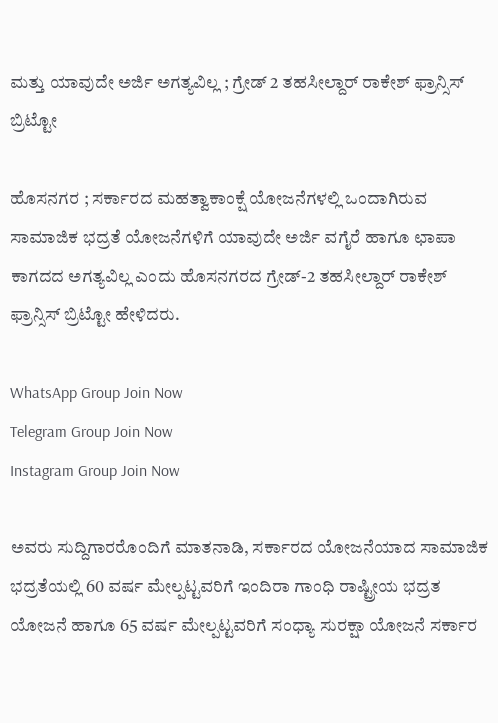ಮತ್ತು ಯಾವುದೇ ಅರ್ಜಿ ಅಗತ್ಯವಿಲ್ಲ ; ಗ್ರೇಡ್ 2 ತಹಸೀಲ್ದಾರ್ ರಾಕೇಶ್ ಫ್ರಾನ್ಸಿಸ್ ಬ್ರಿಟ್ಟೋ

ಹೊಸನಗರ ; ಸರ್ಕಾರದ ಮಹತ್ವಾಕಾಂಕ್ಷೆ ಯೋಜನೆಗಳಲ್ಲಿ ಒಂದಾಗಿರುವ ಸಾಮಾಜಿಕ ಭದ್ರತೆ ಯೋಜನೆಗಳಿಗೆ ಯಾವುದೇ ಅರ್ಜಿ ವಗೈರೆ ಹಾಗೂ ಛಾಪಾ ಕಾಗದದ ಅಗತ್ಯವಿಲ್ಲ ಎಂದು ಹೊಸನಗರದ ಗ್ರೇಡ್-2 ತಹಸೀಲ್ದಾರ್ ರಾಕೇಶ್ ಫ್ರಾನ್ಸಿಸ್ ಬ್ರಿಟ್ಟೋ ಹೇಳಿದರು.

WhatsApp Group Join Now
Telegram Group Join Now
Instagram Group Join Now

ಅವರು ಸುದ್ದಿಗಾರರೊಂದಿಗೆ ಮಾತನಾಡಿ, ಸರ್ಕಾರದ ಯೋಜನೆಯಾದ ಸಾಮಾಜಿಕ ಭದ್ರತೆಯಲ್ಲಿ 60 ವರ್ಷ ಮೇಲ್ಪಟ್ಟವರಿಗೆ ಇಂದಿರಾ ಗಾಂಧಿ ರಾಷ್ಟ್ರೀಯ ಭದ್ರತ ಯೋಜನೆ ಹಾಗೂ 65 ವರ್ಷ ಮೇಲ್ಪಟ್ಟವರಿಗೆ ಸಂಧ್ಯಾ ಸುರಕ್ಷಾ ಯೋಜನೆ ಸರ್ಕಾರ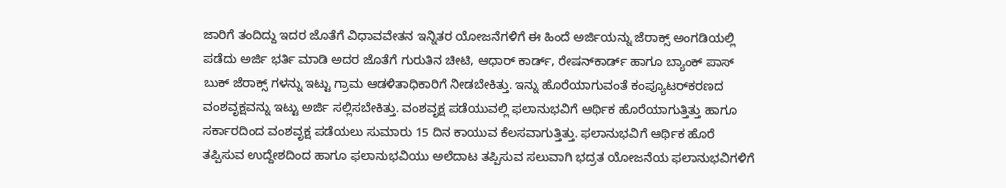ಜಾರಿಗೆ ತಂದಿದ್ದು ಇದರ ಜೊತೆಗೆ ವಿಧಾವವೇತನ ಇನ್ನಿತರ ಯೋಜನೆಗಳಿಗೆ ಈ ಹಿಂದೆ ಅರ್ಜಿಯನ್ನು ಜೆರಾಕ್ಸ್ ಅಂಗಡಿಯಲ್ಲಿ ಪಡೆದು ಅರ್ಜಿ ಭರ್ತಿ ಮಾಡಿ ಅದರ ಜೊತೆಗೆ ಗುರುತಿನ ಚೀಟಿ, ಆಧಾರ್ ಕಾರ್ಡ್, ರೇಷನ್‌ಕಾರ್ಡ್ ಹಾಗೂ ಬ್ಯಾಂಕ್‌ ಪಾಸ್ ಬುಕ್ ಜೆರಾಕ್ಸ್ ಗಳನ್ನು ಇಟ್ಟು ಗ್ರಾಮ ಆಡಳಿತಾಧಿಕಾರಿಗೆ ನೀಡಬೇಕಿತ್ತು. ಇನ್ನು ಹೊರೆಯಾಗುವಂತೆ ಕಂಪ್ಯೂಟರ್‌ಕರಣದ ವಂಶವೃಕ್ಷವನ್ನು ಇಟ್ಟು ಅರ್ಜಿ ಸಲ್ಲಿಸಬೇಕಿತ್ತು. ವಂಶವೃಕ್ಷ ಪಡೆಯುವಲ್ಲಿ ಫಲಾನುಭವಿಗೆ ಆರ್ಥಿಕ ಹೊರೆಯಾಗುತ್ತಿತ್ತು ಹಾಗೂ ಸರ್ಕಾರದಿಂದ ವಂಶವೃಕ್ಷ ಪಡೆಯಲು ಸುಮಾರು 15 ದಿನ ಕಾಯುವ ಕೆಲಸವಾಗುತ್ತಿತ್ತು. ಫಲಾನುಭವಿಗೆ ಆರ್ಥಿಕ ಹೊರೆ ತಪ್ಪಿಸುವ ಉದ್ದೇಶದಿಂದ ಹಾಗೂ ಫಲಾನುಭವಿಯು ಅಲೆದಾಟ ತಪ್ಪಿಸುವ ಸಲುವಾಗಿ ಭದ್ರತ ಯೋಜನೆಯ ಫಲಾನುಭವಿಗಳಿಗೆ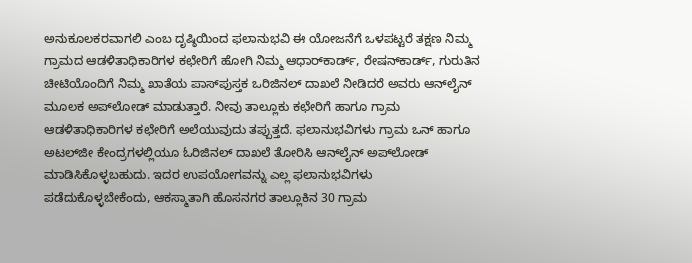ಅನುಕೂಲಕರವಾಗಲಿ ಎಂಬ ದೃಷ್ಠಿಯಿಂದ ಫಲಾನುಭವಿ ಈ ಯೋಜನೆಗೆ ಒಳಪಟ್ಟರೆ ತಕ್ಷಣ ನಿಮ್ಮ ಗ್ರಾಮದ ಆಡಳಿತಾಧಿಕಾರಿಗಳ ಕಛೇರಿಗೆ ಹೋಗಿ ನಿಮ್ಮ ಆಧಾರ್‌ಕಾರ್ಡ್, ರೇಷನ್‌ಕಾರ್ಡ್, ಗುರುತಿನ ಚೀಟಿಯೊಂದಿಗೆ ನಿಮ್ಮ ಖಾತೆಯ ಪಾಸ್‌ಪುಸ್ತಕ ಒರಿಜಿನಲ್ ದಾಖಲೆ ನೀಡಿದರೆ ಅವರು ಆನ್‌ಲೈನ್ ಮೂಲಕ ಅಪ್‌ಲೋಡ್ ಮಾಡುತ್ತಾರೆ. ನೀವು ತಾಲ್ಲೂಕು ಕಛೇರಿಗೆ ಹಾಗೂ ಗ್ರಾಮ ಆಡಳಿತಾಧಿಕಾರಿಗಳ ಕಛೇರಿಗೆ ಅಲೆಯುವುದು ತಪ್ಪುತ್ತದೆ. ಫಲಾನುಭವಿಗಳು ಗ್ರಾಮ ಒನ್ ಹಾಗೂ ಅಟಲ್‌ಜೀ ಕೇಂದ್ರಗಳಲ್ಲಿಯೂ ಓರಿಜಿನಲ್ ದಾಖಲೆ ತೋರಿಸಿ ಆನ್‌ಲೈನ್ ಅಪ್‌ಲೋಡ್ ಮಾಡಿಸಿಕೊಳ್ಳಬಹುದು. ಇದರ ಉಪಯೋಗವನ್ನು ಎಲ್ಲ ಫಲಾನುಭವಿಗಳು ಪಡೆದುಕೊಳ್ಳಬೇಕೆಂದು, ಆಕಸ್ಮಾತಾಗಿ ಹೊಸನಗರ ತಾಲ್ಲೂಕಿನ 30 ಗ್ರಾಮ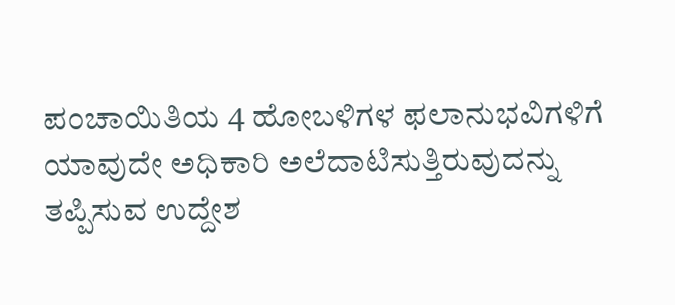ಪಂಚಾಯಿತಿಯ 4 ಹೋಬಳಿಗಳ ಫಲಾನುಭವಿಗಳಿಗೆ ಯಾವುದೇ ಅಧಿಕಾರಿ ಅಲೆದಾಟಿಸುತ್ತಿರುವುದನ್ನು ತಪ್ಪಿಸುವ ಉದ್ದೇಶ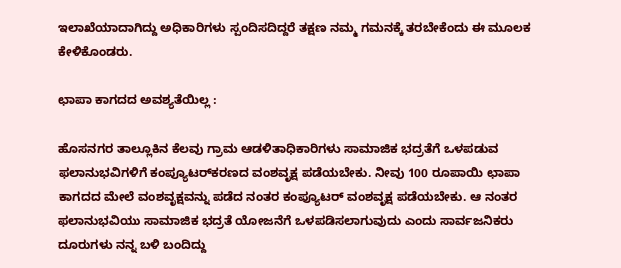ಇಲಾಖೆಯಾದಾಗಿದ್ದು ಅಧಿಕಾರಿಗಳು ಸ್ಪಂದಿಸದಿದ್ದರೆ ತಕ್ಷಣ ನಮ್ಮ ಗಮನಕ್ಕೆ ತರಬೇಕೆಂದು ಈ ಮೂಲಕ ಕೇಳಿಕೊಂಡರು.

ಛಾಪಾ ಕಾಗದದ ಅವಶ್ಯತೆಯಿಲ್ಲ :

ಹೊಸನಗರ ತಾಲ್ಲೂಕಿನ ಕೆಲವು ಗ್ರಾಮ ಆಡಳಿತಾಧಿಕಾರಿಗಳು ಸಾಮಾಜಿಕ ಭದ್ರತೆಗೆ ಒಳಪಡುವ ಫಲಾನುಭವಿಗಳಿಗೆ ಕಂಪ್ಯೂಟರ್‌ಕರಣದ ವಂಶವೃಕ್ಷ ಪಡೆಯಬೇಕು. ನೀವು 100 ರೂಪಾಯಿ ಛಾಪಾ ಕಾಗದದ ಮೇಲೆ ವಂಶವೃಕ್ಷವನ್ನು ಪಡೆದ ನಂತರ ಕಂಪ್ಯೂಟರ್ ವಂಶವೃಕ್ಷ ಪಡೆಯಬೇಕು. ಆ ನಂತರ ಫಲಾನುಭವಿಯು ಸಾಮಾಜಿಕ ಭದ್ರತೆ ಯೋಜನೆಗೆ ಒಳಪಡಿಸಲಾಗುವುದು ಎಂದು ಸಾರ್ವಜನಿಕರು ದೂರುಗಳು ನನ್ನ ಬಳಿ ಬಂದಿದ್ದು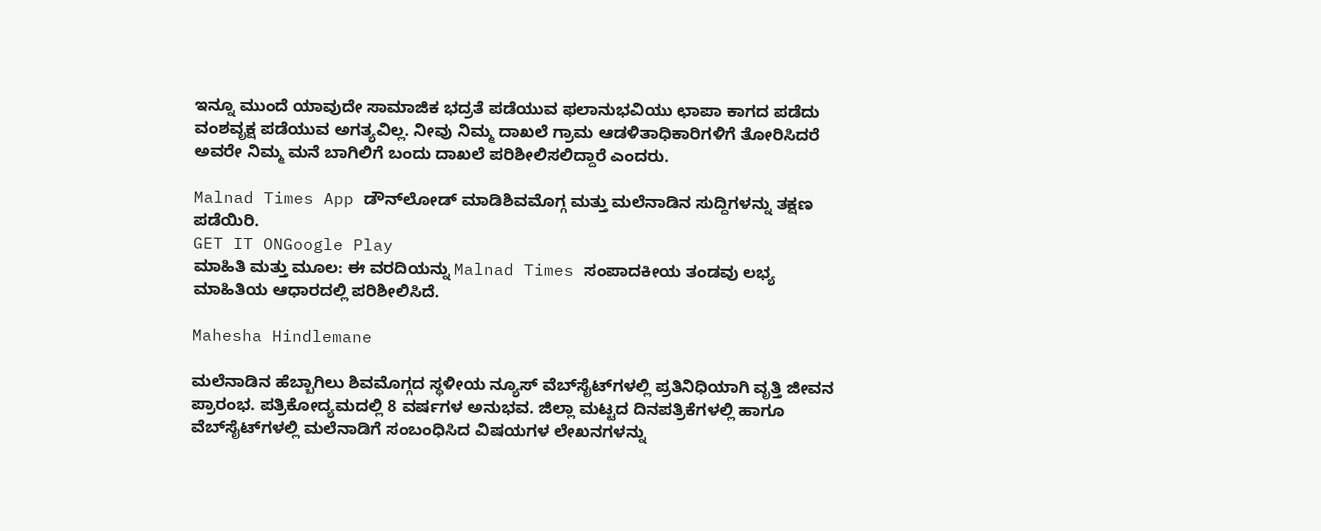ಇನ್ನೂ ಮುಂದೆ ಯಾವುದೇ ಸಾಮಾಜಿಕ ಭದ್ರತೆ ಪಡೆಯುವ ಫಲಾನುಭವಿಯು ಛಾಪಾ ಕಾಗದ ಪಡೆದು ವಂಶವೃಕ್ಷ ಪಡೆಯುವ ಅಗತ್ಯವಿಲ್ಲ. ನೀವು ನಿಮ್ಮ ದಾಖಲೆ ಗ್ರಾಮ ಆಡಳಿತಾಧಿಕಾರಿಗಳಿಗೆ ತೋರಿಸಿದರೆ ಅವರೇ ನಿಮ್ಮ ಮನೆ ಬಾಗಿಲಿಗೆ ಬಂದು ದಾಖಲೆ ಪರಿಶೀಲಿಸಲಿದ್ದಾರೆ ಎಂದರು.

Malnad Times App ಡೌನ್‌ಲೋಡ್ ಮಾಡಿಶಿವಮೊಗ್ಗ ಮತ್ತು ಮಲೆನಾಡಿನ ಸುದ್ದಿಗಳನ್ನು ತಕ್ಷಣ ಪಡೆಯಿರಿ.
GET IT ONGoogle Play
ಮಾಹಿತಿ ಮತ್ತು ಮೂಲ: ಈ ವರದಿಯನ್ನು Malnad Times ಸಂಪಾದಕೀಯ ತಂಡವು ಲಭ್ಯ ಮಾಹಿತಿಯ ಆಧಾರದಲ್ಲಿ ಪರಿಶೀಲಿಸಿದೆ.

Mahesha Hindlemane

ಮಲೆನಾಡಿನ ಹೆಬ್ಬಾಗಿಲು ಶಿವಮೊಗ್ಗದ ಸ್ಥಳೀಯ ನ್ಯೂಸ್ ವೆಬ್‌ಸೈಟ್‌ಗಳಲ್ಲಿ ಪ್ರತಿನಿಧಿಯಾಗಿ ವೃತ್ತಿ ಜೀವನ ಪ್ರಾರಂಭ. ಪತ್ರಿಕೋದ್ಯಮದಲ್ಲಿ 8 ವರ್ಷಗಳ ಅನುಭವ. ಜಿಲ್ಲಾ ಮಟ್ಟದ ದಿನಪತ್ರಿಕೆಗಳಲ್ಲಿ ಹಾಗೂ ವೆಬ್‌ಸೈಟ್‌ಗಳಲ್ಲಿ ಮಲೆನಾಡಿಗೆ ಸಂಬಂಧಿಸಿದ ವಿಷಯಗಳ ಲೇಖನಗಳನ್ನು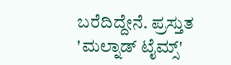ಬರೆದಿದ್ದೇನೆ. ಪ್ರಸ್ತುತ 'ಮಲ್ನಾಡ್ ಟೈಮ್ಸ್'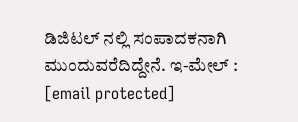ಡಿಜಿಟಲ್ ನಲ್ಲಿ ಸಂಪಾದಕನಾಗಿ ಮುಂದುವರೆದಿದ್ದೇನೆ. ಇ-ಮೇಲ್ : [email protected]